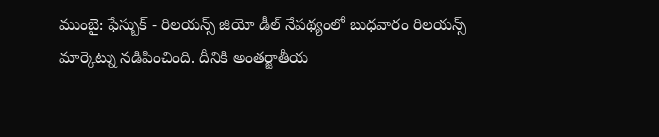ముంబై: ఫేస్బుక్ - రిలయన్స్ జియో డీల్ నేపథ్యంలో బుధవారం రిలయన్స్ మార్కెట్ను నడిపించింది. దీనికి అంతర్జాతీయ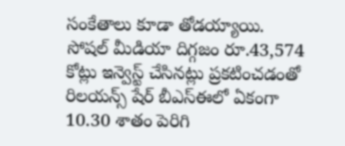సంకేతాలు కూడా తోడయ్యాయి. సోషల్ మీడియా దిగ్గజం రూ.43,574 కోట్లు ఇన్వెస్ట్ చేసినట్లు ప్రకటించడంతో రిలయన్స్ షేర్ బీఎస్ఈలో ఏకంగా 10.30 శాతం పెరిగి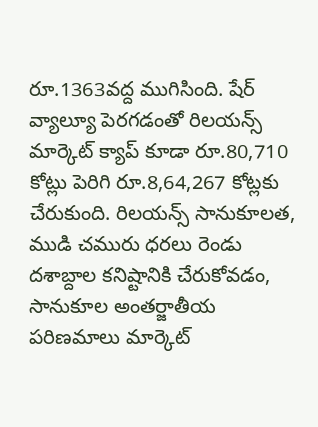రూ.1363వద్ద ముగిసింది. షేర్ వ్యాల్యూ పెరగడంతో రిలయన్స్ మార్కెట్ క్యాప్ కూడా రూ.80,710 కోట్లు పెరిగి రూ.8,64,267 కోట్లకు చేరుకుంది. రిలయన్స్ సానుకూలత, ముడి చమురు ధరలు రెండు దశాబ్దాల కనిష్టానికి చేరుకోవడం, సానుకూల అంతర్జాతీయ పరిణమాలు మార్కెట్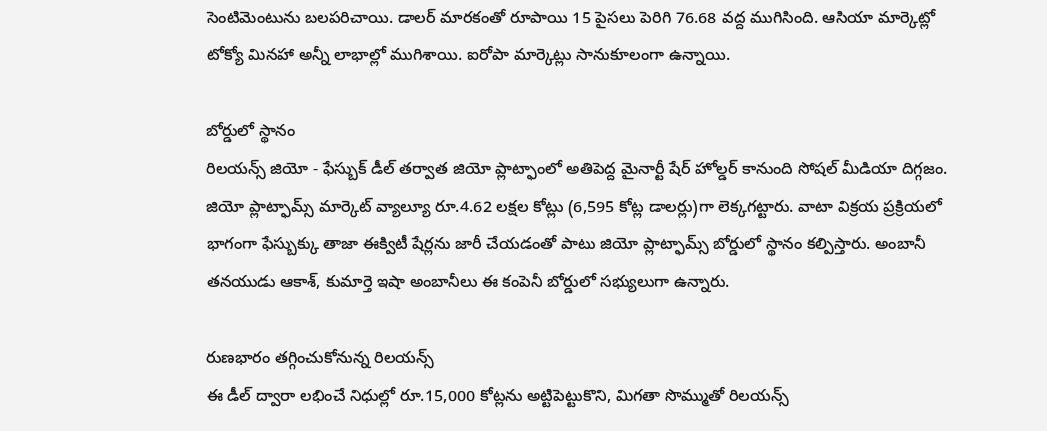సెంటిమెంటును బలపరిచాయి. డాలర్ మారకంతో రూపాయి 15 పైసలు పెరిగి 76.68 వద్ద ముగిసింది. ఆసియా మార్కెట్లో టోక్యో మినహా అన్నీ లాభాల్లో ముగిశాయి. ఐరోపా మార్కెట్లు సానుకూలంగా ఉన్నాయి.

బోర్డులో స్థానం
రిలయన్స్ జియో - ఫేస్బుక్ డీల్ తర్వాత జియో ప్లాట్ఫాంలో అతిపెద్ద మైనార్టీ షేర్ హోల్డర్ కానుంది సోషల్ మీడియా దిగ్గజం. జియో ప్లాట్ఫామ్స్ మార్కెట్ వ్యాల్యూ రూ.4.62 లక్షల కోట్లు (6,595 కోట్ల డాలర్లు)గా లెక్కగట్టారు. వాటా విక్రయ ప్రక్రియలో భాగంగా ఫేస్బుక్కు తాజా ఈక్విటీ షేర్లను జారీ చేయడంతో పాటు జియో ప్లాట్ఫామ్స్ బోర్డులో స్థానం కల్పిస్తారు. అంబానీ తనయుడు ఆకాశ్, కుమార్తె ఇషా అంబానీలు ఈ కంపెనీ బోర్డులో సభ్యులుగా ఉన్నారు.

రుణభారం తగ్గించుకోనున్న రిలయన్స్
ఈ డీల్ ద్వారా లభించే నిధుల్లో రూ.15,000 కోట్లను అట్టిపెట్టుకొని, మిగతా సొమ్ముతో రిలయన్స్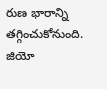రుణ భారాన్ని తగ్గించుకోనుంది. జియో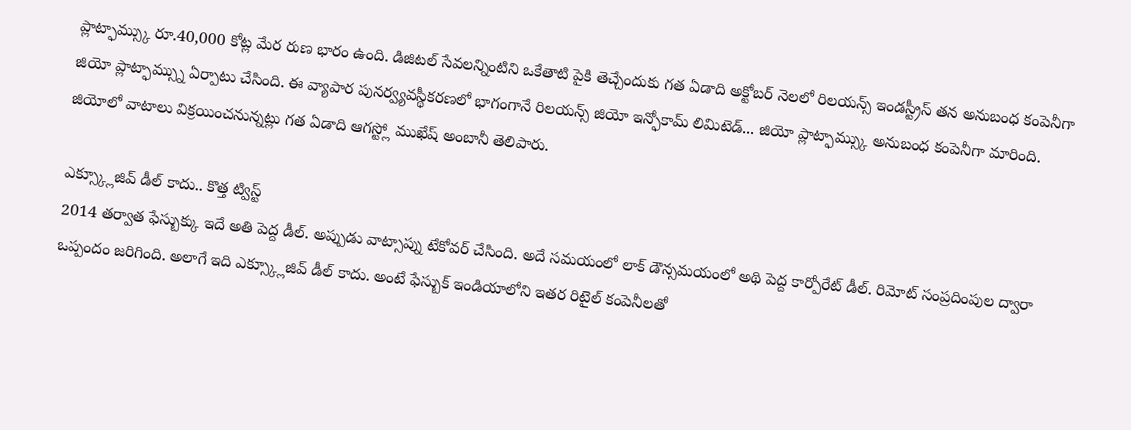ప్లాట్ఫామ్స్కు రూ.40,000 కోట్ల మేర రుణ భారం ఉంది. డిజిటల్ సేవలన్నింటిని ఒకేతాటి పైకి తెచ్చేందుకు గత ఏడాది అక్టోబర్ నెలలో రిలయన్స్ ఇండస్ట్రీస్ తన అనుబంధ కంపెనీగా జియో ప్లాట్ఫామ్స్ను ఏర్పాటు చేసింది. ఈ వ్యాపార పునర్వ్యవస్థీకరణలో భాగంగానే రిలయన్స్ జియో ఇన్ఫోకామ్ లిమిటెడ్... జియో ప్లాట్ఫామ్స్కు అనుబంధ కంపెనీగా మారింది. జియోలో వాటాలు విక్రయించనున్నట్లు గత ఏడాది ఆగస్ట్లో ముఖేష్ అంబానీ తెలిపారు.

ఎక్స్క్లూజివ్ డీల్ కాదు.. కొత్త ట్విస్ట్
2014 తర్వాత ఫేస్బుక్కు ఇదే అతి పెద్ద డీల్. అప్పుడు వాట్సాప్ను టేకోవర్ చేసింది. అదే సమయంలో లాక్ డౌన్సమయంలో అథి పెద్ద కార్పోరేట్ డీల్. రిమోట్ సంప్రదింపుల ద్వారా ఒప్పందం జరిగింది. అలాగే ఇది ఎక్స్క్లూజివ్ డీల్ కాదు. అంటే ఫేస్బుక్ ఇండియాలోని ఇతర రిటైల్ కంపెనీలతో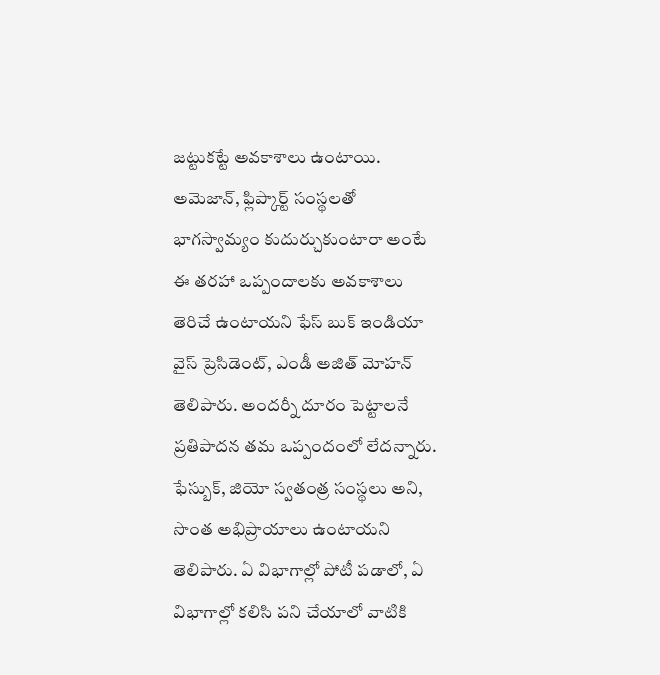జట్టుకట్టే అవకాశాలు ఉంటాయి. అమెజాన్, ఫ్లిప్కార్ట్ సంస్థలతో భాగస్వామ్యం కుదుర్చుకుంటారా అంటే ఈ తరహా ఒప్పందాలకు అవకాశాలు తెరిచే ఉంటాయని ఫేస్ బుక్ ఇండియా వైస్ ప్రెసిడెంట్, ఎండీ అజిత్ మోహన్ తెలిపారు. అందర్నీ దూరం పెట్టాలనే ప్రతిపాదన తమ ఒప్పందంలో లేదన్నారు. ఫేస్బుక్, జియో స్వతంత్ర సంస్థలు అని, సొంత అభిప్రాయాలు ఉంటాయని తెలిపారు. ఏ విభాగాల్లో పోటీ పడాలో, ఏ విభాగాల్లో కలిసి పని చేయాలో వాటికి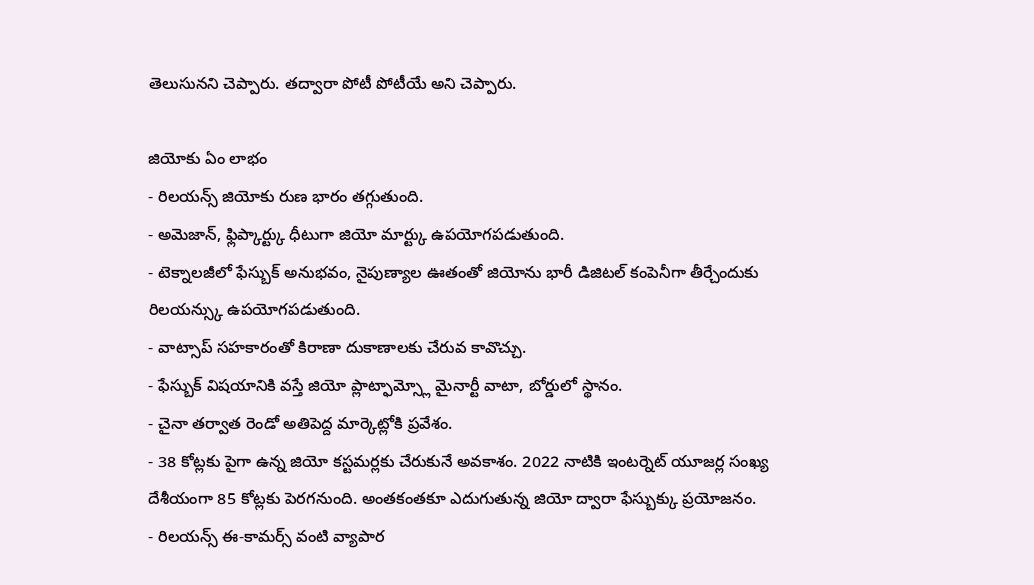తెలుసునని చెప్పారు. తద్వారా పోటీ పోటీయే అని చెప్పారు.

జియోకు ఏం లాభం
- రిలయన్స్ జియోకు రుణ భారం తగ్గుతుంది.
- అమెజాన్, ఫ్లిప్కార్ట్కు ధీటుగా జియో మార్ట్కు ఉపయోగపడుతుంది.
- టెక్నాలజీలో ఫేస్బుక్ అనుభవం, నైపుణ్యాల ఊతంతో జియోను భారీ డిజిటల్ కంపెనీగా తీర్చేందుకు రిలయన్స్కు ఉపయోగపడుతుంది.
- వాట్సాప్ సహకారంతో కిరాణా దుకాణాలకు చేరువ కావొచ్చు.
- ఫేస్బుక్ విషయానికి వస్తే జియో ప్లాట్ఫామ్స్లో మైనార్టీ వాటా, బోర్డులో స్థానం.
- చైనా తర్వాత రెండో అతిపెద్ద మార్కెట్లోకి ప్రవేశం.
- 38 కోట్లకు పైగా ఉన్న జియో కస్టమర్లకు చేరుకునే అవకాశం. 2022 నాటికి ఇంటర్నెట్ యూజర్ల సంఖ్య దేశీయంగా 85 కోట్లకు పెరగనుంది. అంతకంతకూ ఎదుగుతున్న జియో ద్వారా ఫేస్బుక్కు ప్రయోజనం.
- రిలయన్స్ ఈ-కామర్స్ వంటి వ్యాపార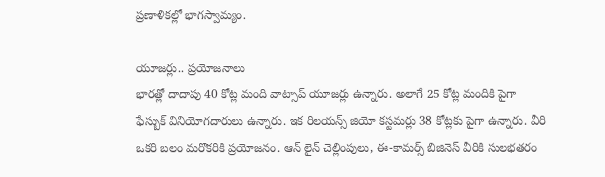ప్రణాళికల్లో భాగస్వామ్యం.

యూజర్లు.. ప్రయోజనాలు
భారత్లో దాదాపు 40 కోట్ల మంది వాట్సాప్ యూజర్లు ఉన్నారు. అలాగే 25 కోట్ల మందికి పైగా ఫేస్బుక్ వినియోగదారులు ఉన్నారు. ఇక రిలయన్స్ జియో కస్టమర్లు 38 కోట్లకు పైగా ఉన్నారు. వీరి ఒకరి బలం మరొకరికి ప్రయోజనం. ఆన్ లైన్ చెల్లింపులు, ఈ-కామర్స్ బిజినెస్ వీరికి సులభతరం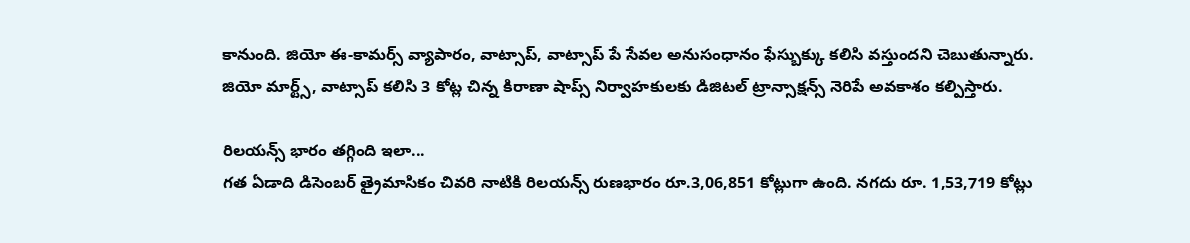కానుంది. జియో ఈ-కామర్స్ వ్యాపారం, వాట్సాప్, వాట్సాప్ పే సేవల అనుసంధానం ఫేస్బుక్కు కలిసి వస్తుందని చెబుతున్నారు. జియో మార్ట్స్, వాట్సాప్ కలిసి 3 కోట్ల చిన్న కిరాణా షాప్స్ నిర్వాహకులకు డిజిటల్ ట్రాన్సాక్షన్స్ నెరిపే అవకాశం కల్పిస్తారు.

రిలయన్స్ భారం తగ్గింది ఇలా...
గత ఏడాది డిసెంబర్ త్రైమాసికం చివరి నాటికి రిలయన్స్ రుణభారం రూ.3,06,851 కోట్లుగా ఉంది. నగదు రూ. 1,53,719 కోట్లు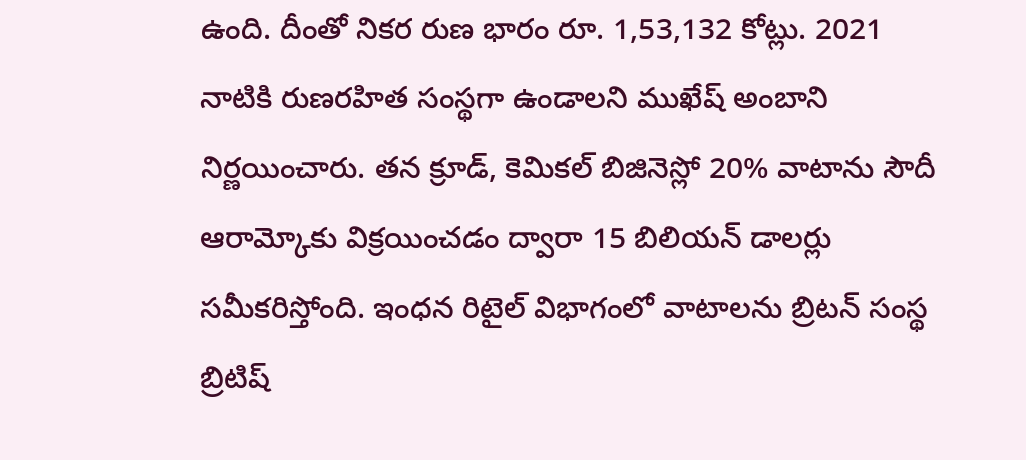ఉంది. దీంతో నికర రుణ భారం రూ. 1,53,132 కోట్లు. 2021 నాటికి రుణరహిత సంస్థగా ఉండాలని ముఖేష్ అంబాని నిర్ణయించారు. తన క్రూడ్, కెమికల్ బిజినెస్లో 20% వాటాను సౌదీ ఆరామ్కోకు విక్రయించడం ద్వారా 15 బిలియన్ డాలర్లు సమీకరిస్తోంది. ఇంధన రిటైల్ విభాగంలో వాటాలను బ్రిటన్ సంస్థ బ్రిటిష్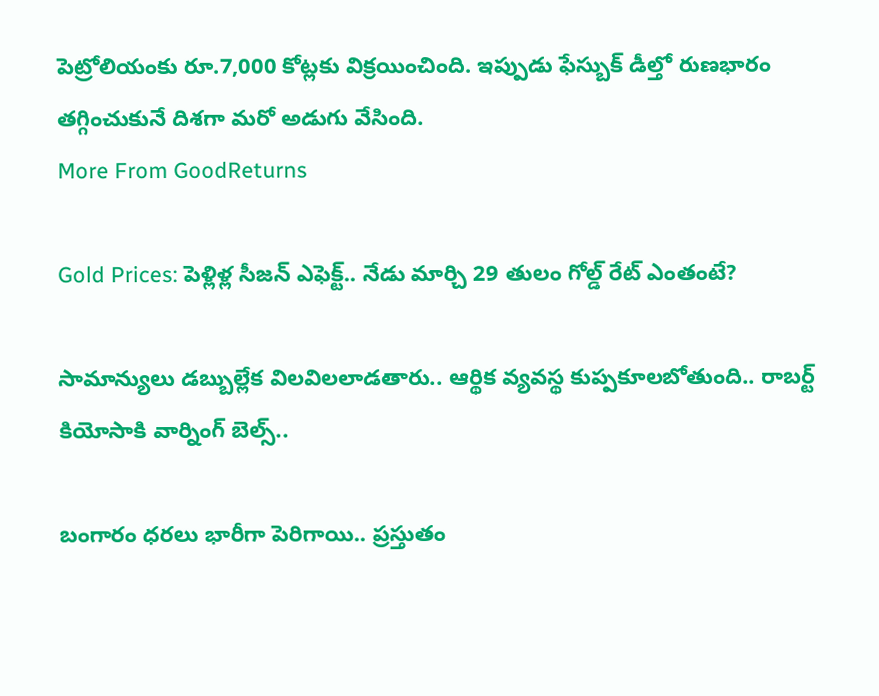పెట్రోలియంకు రూ.7,000 కోట్లకు విక్రయించింది. ఇప్పుడు ఫేస్బుక్ డీల్తో రుణభారం తగ్గించుకునే దిశగా మరో అడుగు వేసింది.
More From GoodReturns

Gold Prices: పెళ్లిళ్ల సీజన్ ఎఫెక్ట్.. నేడు మార్చి 29 తులం గోల్డ్ రేట్ ఎంతంటే?

సామాన్యులు డబ్బుల్లేక విలవిలలాడతారు.. ఆర్థిక వ్యవస్థ కుప్పకూలబోతుంది.. రాబర్ట్ కియోసాకి వార్నింగ్ బెల్స్..

బంగారం ధరలు భారీగా పెరిగాయి.. ప్రస్తుతం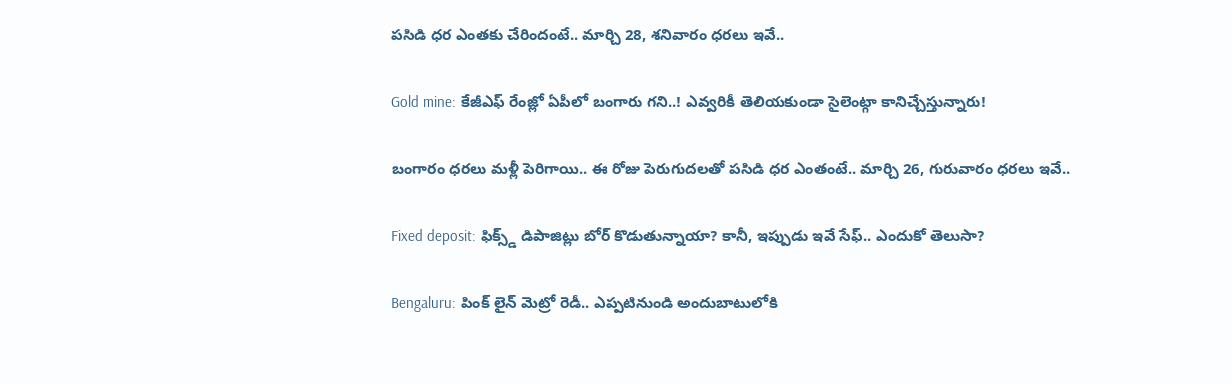పసిడి ధర ఎంతకు చేరిందంటే.. మార్చి 28, శనివారం ధరలు ఇవే..

Gold mine: కేజీఎఫ్ రేంజ్లో ఏపీలో బంగారు గని..! ఎవ్వరికీ తెలియకుండా సైలెంట్గా కానిచ్చేస్తున్నారు!

బంగారం ధరలు మళ్లీ పెరిగాయి.. ఈ రోజు పెరుగుదలతో పసిడి ధర ఎంతంటే.. మార్చి 26, గురువారం ధరలు ఇవే..

Fixed deposit: ఫిక్స్డ్ డిపాజిట్లు బోర్ కొడుతున్నాయా? కానీ, ఇప్పుడు ఇవే సేఫ్.. ఎందుకో తెలుసా?

Bengaluru: పింక్ లైన్ మెట్రో రెడీ.. ఎప్పటినుండి అందుబాటులోకి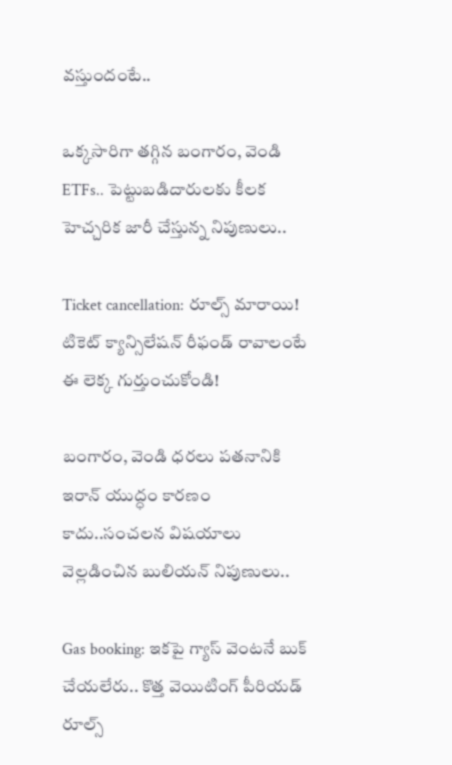వస్తుందంటే..

ఒక్కసారిగా తగ్గిన బంగారం, వెండి ETFs.. పెట్టుబడిదారులకు కీలక హెచ్చరిక జారీ చేస్తున్న నిపుణులు..

Ticket cancellation: రూల్స్ మారాయి! టికెట్ క్యాన్సిలేషన్ రీఫండ్ రావాలంటే ఈ లెక్క గుర్తుంచుకోండి!

బంగారం, వెండి ధరలు పతనానికి ఇరాన్ యుద్ధం కారణం కాదు..సంచలన విషయాలు వెల్లడించిన బులియన్ నిపుణులు..

Gas booking: ఇకపై గ్యాస్ వెంటనే బుక్ చేయలేరు.. కొత్త వెయిటింగ్ పీరియడ్ రూల్స్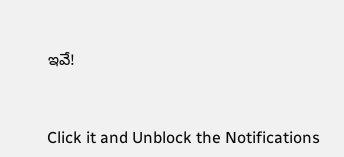ఇవే!



Click it and Unblock the Notifications